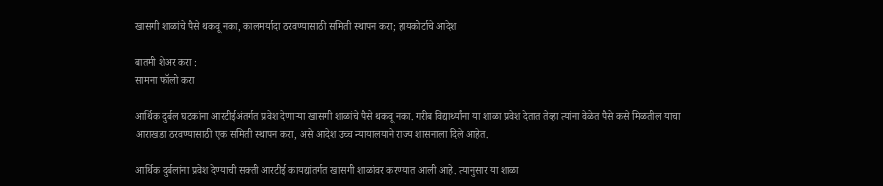खासगी शाळांचे पैसे थकवू नका, कालमर्यादा ठरवण्यासाठी समिती स्थापन करा; हायकोर्टाचे आदेश

बातमी शेअर करा :
सामना फॉलो करा

आर्थिक दुर्बल घटकांना आरटीईअंतर्गत प्रवेश देणाऱ्या खासगी शाळांचे पैसे थकवू नका. गरीब विद्यार्थ्यांना या शाळा प्रवेश देतात तेव्हा त्यांना वेळेत पैसे कसे मिळतील याचा आराखडा ठरवण्यासाठी एक समिती स्थापन करा, असे आदेश उच्च न्यायालयाने राज्य शासनाला दिले आहेत.

आर्थिक दुर्बलांना प्रवेश देण्याची सक्ती आरटीई कायद्यांतर्गत खासगी शाळांवर करण्यात आली आहे. त्यानुसार या शाळा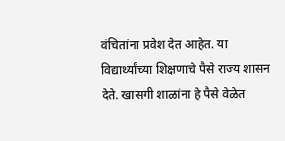वंचितांना प्रवेश देत आहेत. या विद्यार्थ्यांच्या शिक्षणाचे पैसे राज्य शासन देते. खासगी शाळांना हे पैसे वेळेत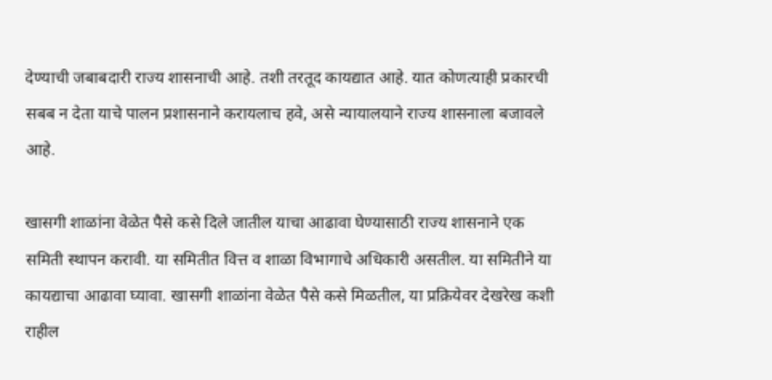देण्याची जबाबदारी राज्य शासनाची आहे. तशी तरतूद कायद्यात आहे. यात कोणत्याही प्रकारची सबब न देता याचे पालन प्रशासनाने करायलाच हवे, असे न्यायालयाने राज्य शासनाला बजावले आहे.

खासगी शाळांना वेळेत पैसे कसे दिले जातील याचा आढावा घेण्यासाठी राज्य शासनाने एक समिती स्थापन करावी. या समितीत वित्त व शाळा विभागाचे अधिकारी असतील. या समितीने या कायद्याचा आढावा घ्यावा. खासगी शाळांना वेळेत पैसे कसे मिळतील, या प्रक्रियेवर देखरेख कशी राहील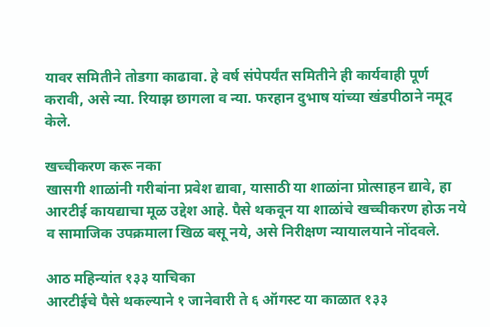यावर समितीने तोडगा काढावा. हे वर्ष संपेपर्यंत समितीने ही कार्यवाही पूर्ण करावी, असे न्या. रियाझ छागला व न्या. फरहान दुभाष यांच्या खंडपीठाने नमूद केले.

खच्चीकरण करू नका
खासगी शाळांनी गरीबांना प्रवेश द्यावा, यासाठी या शाळांना प्रोत्साहन द्यावे, हा आरटीई कायद्याचा मूळ उद्देश आहे. पैसे थकवून या शाळांचे खच्चीकरण होऊ नये व सामाजिक उपक्रमाला खिळ बसू नये, असे निरीक्षण न्यायालयाने नोंदवले.

आठ महिन्यांत १३३ याचिका
आरटीईचे पैसे थकल्याने १ जानेवारी ते ६ ऑगस्ट या काळात १३३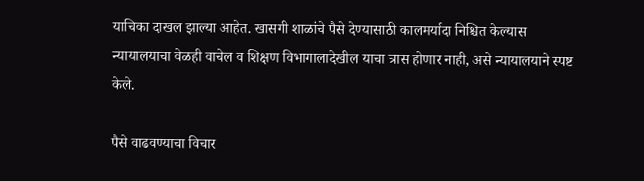याचिका दाखल झाल्या आहेत. खासगी शाळांचे पैसे देण्यासाठी कालमर्यादा निश्चित केल्यास न्यायालयाचा वेळही वाचेल व शिक्षण विभागालादेखील याचा त्रास होणार नाही, असे न्यायालयाने स्पष्ट केले.

पैसे वाढवण्याचा विचार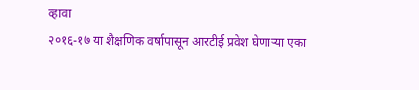व्हावा
२०१६-१७ या शैक्षणिक वर्षापासून आरटीई प्रवेश घेणाऱ्या एका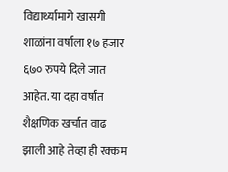विद्यार्थ्यामागे खासगी शाळांना वर्षाला १७ हजार ६७० रुपये दिले जात आहेत. या दहा वर्षांत शैक्षणिक खर्चात वाढ झाली आहे तेव्हा ही रक्कम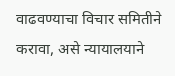वाढवण्याचा विचार समितीने करावा, असे न्यायालयाने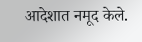आदेशात नमूद केले.